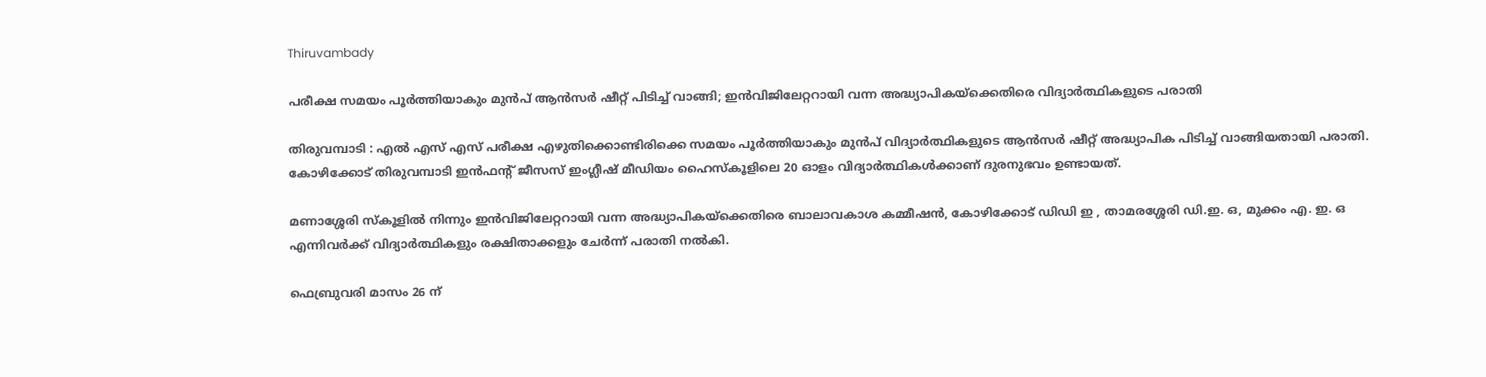Thiruvambady

പരീക്ഷ സമയം പൂർത്തിയാകും മുൻപ് ആൻസർ ഷീറ്റ് പിടിച്ച് വാങ്ങി; ഇൻവിജിലേറ്ററായി വന്ന അദ്ധ്യാപികയ്‌ക്കെതിരെ വിദ്യാർത്ഥികളുടെ പരാതി

തിരുവമ്പാടി : എൽ എസ് എസ് പരീക്ഷ എഴുതിക്കൊണ്ടിരിക്കെ സമയം പൂർത്തിയാകും മുൻപ് വിദ്യാർത്ഥികളുടെ ആൻസർ ഷീറ്റ് അദ്ധ്യാപിക പിടിച്ച് വാങ്ങിയതായി പരാതി. കോഴിക്കോട് തിരുവമ്പാടി ഇൻഫൻ്റ് ജീസസ് ഇംഗ്ലീഷ് മീഡിയം ഹൈസ്കൂളിലെ 20 ഓളം വിദ്യാർത്ഥികൾക്കാണ് ദുരനുഭവം ഉണ്ടായത്.

മണാശ്ശേരി സ്കൂളിൽ നിന്നും ഇൻവിജിലേറ്ററായി വന്ന അദ്ധ്യാപികയ്‌ക്കെതിരെ ബാലാവകാശ കമ്മീഷൻ, കോഴിക്കോട് ഡിഡി ഇ , താമരശ്ശേരി ഡി.ഇ. ഒ, മുക്കം എ. ഇ. ഒ എന്നിവർക്ക് വിദ്യാർത്ഥികളും രക്ഷിതാക്കളും ചേർന്ന് പരാതി നൽകി.

ഫെബ്രുവരി മാസം 26 ന്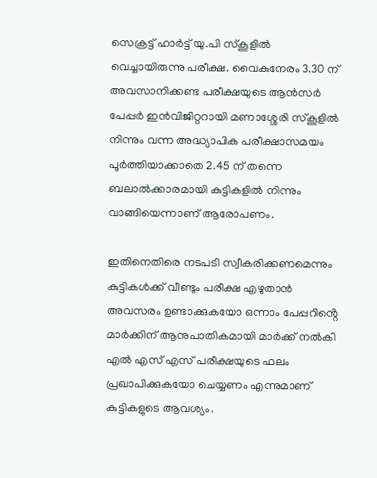സെക്രട്ട് ഹാർട്ട് യു.പി സ്കൂളിൽ വെച്ചായിരുന്നു പരീക്ഷ. വൈകുനേരം 3.30 ന് അവസാനിക്കണ്ട പരീക്ഷയുടെ ആൻസർ പേപ്പർ ഇൻവിജിറ്ററായി മണാശ്ശേരി സ്കൂളിൽ നിന്നും വന്ന അദ്ധ്യാപിക പരീക്ഷാസമയം പൂർത്തിയാക്കാതെ 2.45 ന് തന്നെ ബലാൽക്കാരമായി കുട്ടികളിൽ നിന്നും വാങ്ങിയെന്നാണ് ആരോപണം.

ഇതിനെതിരെ നടപടി സ്വീകരിക്കണമെന്നും കുട്ടികൾക്ക് വീണ്ടും പരീക്ഷ എഴുതാൻ അവസരം ഉണ്ടാക്കുകയോ ഒന്നാം പേപ്പറിൻ്റെ മാർക്കിന് ആനുപാതികമായി മാർക്ക് നൽകി എൽ എസ്‌ എസ്‌ പരീക്ഷയുടെ ഫലം പ്രഖാപിക്കുകയോ ചെയ്യണം എന്നുമാണ് കുട്ടികളുടെ ആവശ്യം.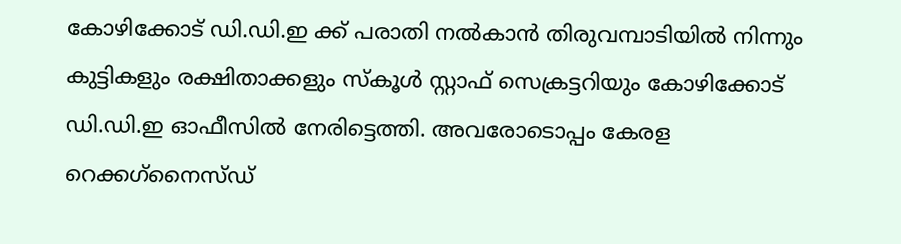കോഴിക്കോട് ഡി.ഡി.ഇ ക്ക് പരാതി നൽകാൻ തിരുവമ്പാടിയിൽ നിന്നും കുട്ടികളും രക്ഷിതാക്കളും സ്കൂൾ സ്റ്റാഫ് സെക്രട്ടറിയും കോഴിക്കോട് ഡി.ഡി.ഇ ഓഫീസിൽ നേരിട്ടെത്തി. അവരോടൊപ്പം കേരള റെക്കഗ്‌നൈസ്ഡ്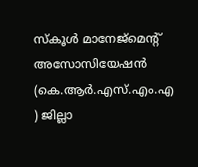സ്കൂൾ മാനേജ്മെൻ്റ് അസോസിയേഷൻ (കെ.ആർ.എസ്.എം.എ ) ജില്ലാ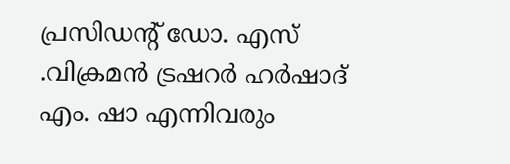പ്രസിഡൻ്റ് ഡോ. എസ് .വിക്രമൻ ട്രഷറർ ഹർഷാദ് എം. ഷാ എന്നിവരും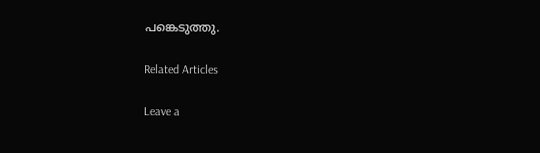പങ്കെടുത്തു.

Related Articles

Leave a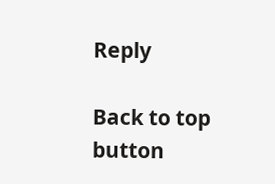Reply

Back to top button